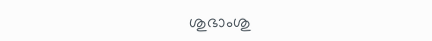ശുഭാംശു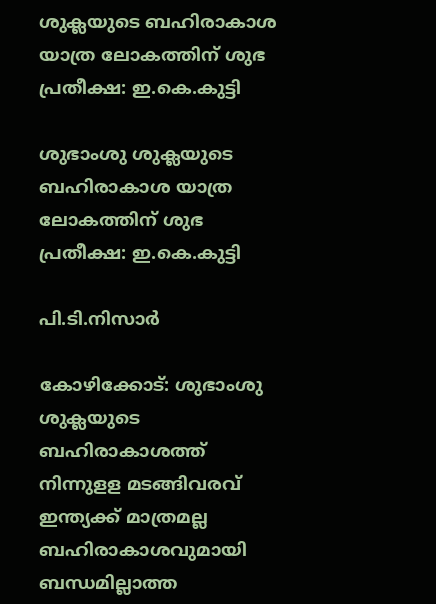ശുക്ലയുടെ ബഹിരാകാശ യാത്ര ലോകത്തിന് ശുഭ പ്രതീക്ഷ: ഇ.കെ.കുട്ടി

ശുഭാംശു ശുക്ലയുടെ ബഹിരാകാശ യാത്ര ലോകത്തിന് ശുഭ പ്രതീക്ഷ: ഇ.കെ.കുട്ടി

പി.ടി.നിസാര്‍

കോഴിക്കോട്: ശുഭാംശു ശുക്ലയുടെ ബഹിരാകാശത്ത് നിന്നുളള മടങ്ങിവരവ് ഇന്ത്യക്ക് മാത്രമല്ല ബഹിരാകാശവുമായി ബന്ധമില്ലാത്ത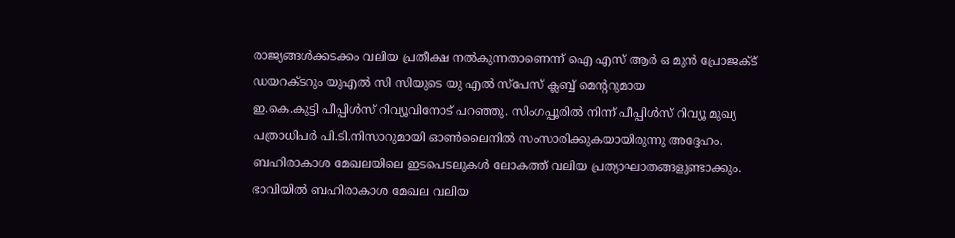രാജ്യങ്ങള്‍ക്കടക്കം വലിയ പ്രതീക്ഷ നല്‍കുന്നതാണെന്ന് ഐ എസ് ആര്‍ ഒ മുന്‍ പ്രോജക്ട് ഡയറക്ടറും യുഎല്‍ സി സിയുടെ യു എല്‍ സ്‌പേസ് ക്ലബ്ബ് മെന്ററുമായ
ഇ.കെ.കുട്ടി പീപ്പിള്‍സ് റിവ്യൂവിനോട് പറഞ്ഞു. സിംഗപ്പൂരില്‍ നിന്ന് പീപ്പിള്‍സ് റിവ്യൂ മുഖ്യ പത്രാധിപര്‍ പി.ടി.നിസാറുമായി ഓണ്‍ലൈനില്‍ സംസാരിക്കുകയായിരുന്നു അദ്ദേഹം. ബഹിരാകാശ മേഖലയിലെ ഇടപെടലുകള്‍ ലോകത്ത് വലിയ പ്രത്യാഘാതങ്ങളുണ്ടാക്കും. ഭാവിയില്‍ ബഹിരാകാശ മേഖല വലിയ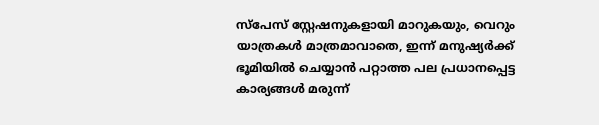സ്‌പേസ് സ്റ്റേഷനുകളായി മാറുകയും, വെറും യാത്രകള്‍ മാത്രമാവാതെ, ഇന്ന് മനുഷ്യര്‍ക്ക് ഭൂമിയില്‍ ചെയ്യാന്‍ പറ്റാത്ത പല പ്രധാനപ്പെട്ട കാര്യങ്ങള്‍ മരുന്ന്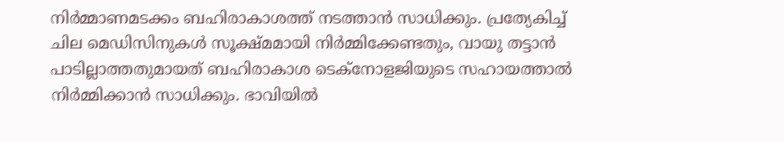നിര്‍മ്മാണമടക്കം ബഹിരാകാശത്ത് നടത്താന്‍ സാധിക്കും. പ്രത്യേകിച്ച് ചില മെഡിസിനുകള്‍ സൂക്ഷ്മമായി നിര്‍മ്മിക്കേണ്ടതും, വായു തട്ടാന്‍ പാടില്ലാത്തതുമായത് ബഹിരാകാശ ടെക്‌നോളജിയുടെ സഹായത്താല്‍ നിര്‍മ്മിക്കാന്‍ സാധിക്കും. ഭാവിയില്‍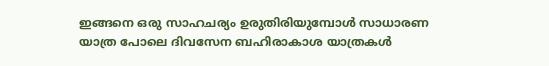ഇങ്ങനെ ഒരു സാഹചര്യം ഉരുതിരിയുമ്പോള്‍ സാധാരണ യാത്ര പോലെ ദിവസേന ബഹിരാകാശ യാത്രകള്‍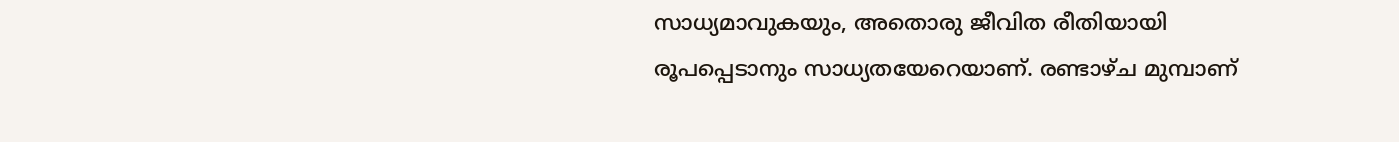സാധ്യമാവുകയും, അതൊരു ജീവിത രീതിയായി രൂപപ്പെടാനും സാധ്യതയേറെയാണ്. രണ്ടാഴ്ച മുമ്പാണ്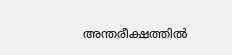അന്തരീക്ഷത്തില്‍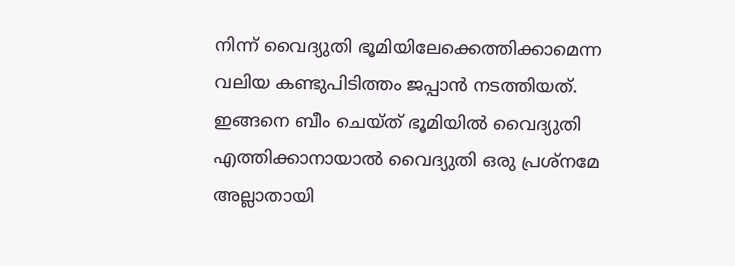നിന്ന് വൈദ്യുതി ഭൂമിയിലേക്കെത്തിക്കാമെന്ന വലിയ കണ്ടുപിടിത്തം ജപ്പാന്‍ നടത്തിയത്. ഇങ്ങനെ ബീം ചെയ്ത് ഭൂമിയില്‍ വൈദ്യുതി എത്തിക്കാനായാല്‍ വൈദ്യുതി ഒരു പ്രശ്‌നമേ അല്ലാതായി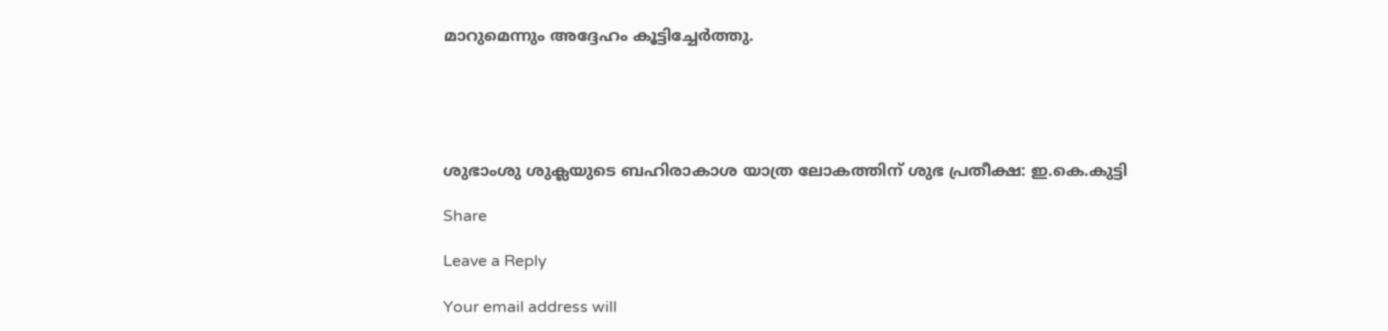മാറുമെന്നും അദ്ദേഹം കൂട്ടിച്ചേര്‍ത്തു.





ശുഭാംശു ശുക്ലയുടെ ബഹിരാകാശ യാത്ര ലോകത്തിന് ശുഭ പ്രതീക്ഷ: ഇ.കെ.കുട്ടി

Share

Leave a Reply

Your email address will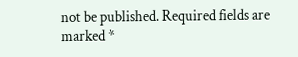not be published. Required fields are marked *